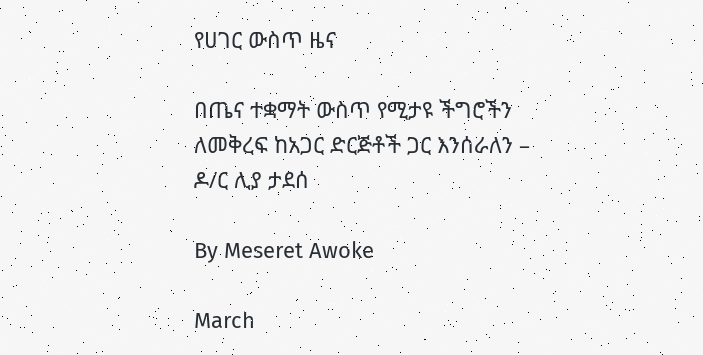የሀገር ውስጥ ዜና

በጤና ተቋማት ውስጥ የሚታዩ ችግሮችን ለመቅረፍ ከአጋር ድርጅቶች ጋር እንሰራለን – ዶ/ር ሊያ ታደሰ

By Meseret Awoke

March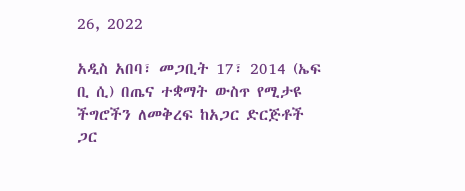26, 2022

አዲስ አበባ፣ መጋቢት 17፣ 2014 (ኤፍ ቢ ሲ) በጤና ተቋማት ውስጥ የሚታዩ ችግሮችን ለመቅረፍ ከአጋር ድርጅቶች ጋር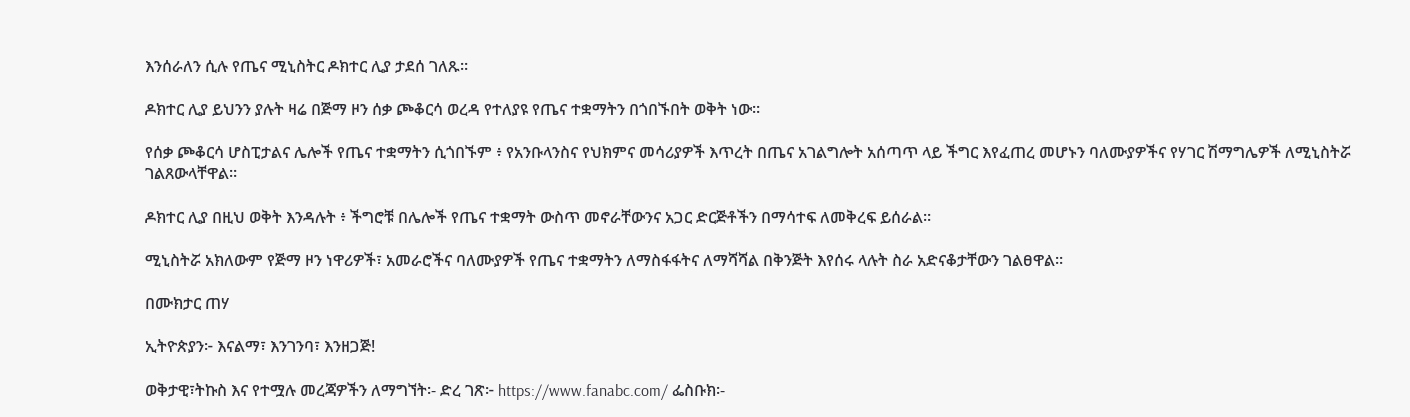እንሰራለን ሲሉ የጤና ሚኒስትር ዶክተር ሊያ ታደሰ ገለጹ።

ዶክተር ሊያ ይህንን ያሉት ዛሬ በጅማ ዞን ሰቃ ጮቆርሳ ወረዳ የተለያዩ የጤና ተቋማትን በጎበኙበት ወቅት ነው።

የሰቃ ጮቆርሳ ሆስፒታልና ሌሎች የጤና ተቋማትን ሲጎበኙም ፥ የአንቡላንስና የህክምና መሳሪያዎች እጥረት በጤና አገልግሎት አሰጣጥ ላይ ችግር እየፈጠረ መሆኑን ባለሙያዎችና የሃገር ሽማግሌዎች ለሚኒስትሯ ገልጸውላቸዋል።

ዶክተር ሊያ በዚህ ወቅት እንዳሉት ፥ ችግሮቹ በሌሎች የጤና ተቋማት ውስጥ መኖራቸውንና አጋር ድርጅቶችን በማሳተፍ ለመቅረፍ ይሰራል።

ሚኒስትሯ አክለውም የጅማ ዞን ነዋሪዎች፣ አመራሮችና ባለሙያዎች የጤና ተቋማትን ለማስፋፋትና ለማሻሻል በቅንጅት እየሰሩ ላሉት ስራ አድናቆታቸውን ገልፀዋል።

በሙክታር ጠሃ

ኢትዮጵያን፦ እናልማ፣ እንገንባ፣ እንዘጋጅ!

ወቅታዊ፣ትኩስ እና የተሟሉ መረጃዎችን ለማግኘት፡- ድረ ገጽ፦ https://www.fanabc.com/ ፌስቡክ፡-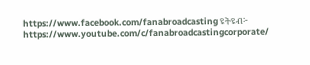https://www.facebook.com/fanabroadcasting ዩትዩብ፦ https://www.youtube.com/c/fanabroadcastingcorporate/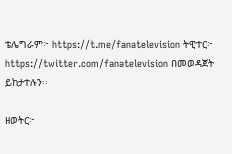ቴሌግራም፦ https://t.me/fanatelevision ትዊተር፦ https://twitter.com/fanatelevision በመወዳጀት ይከታተሉን፡፡

ዘወትር፦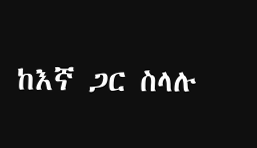ከእኛ ጋር ስላሉ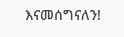እናመሰግናለን!